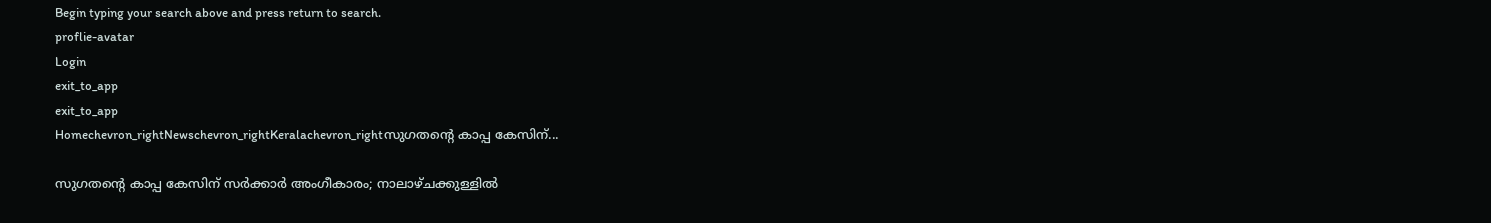Begin typing your search above and press return to search.
proflie-avatar
Login
exit_to_app
exit_to_app
Homechevron_rightNewschevron_rightKeralachevron_rightസുഗതന്‍റെ കാപ്പ കേസിന്...

സുഗതന്‍റെ കാപ്പ കേസിന് സർക്കാർ അംഗീകാരം; നാലാഴ്ചക്കുള്ളിൽ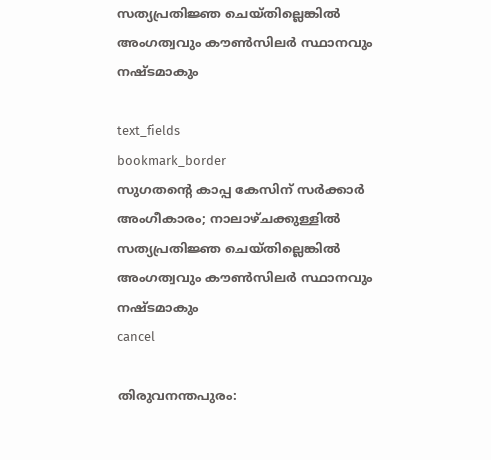സത്യപ്രതിജ്ഞ ചെയ്തില്ലെങ്കിൽ അംഗത്വവും കൗൺസിലർ സ്ഥാനവും നഷ്ടമാകും

text_fields
bookmark_border
സുഗതന്‍റെ കാപ്പ കേസിന് സർക്കാർ അംഗീകാരം; നാലാഴ്ചക്കുള്ളിൽ സത്യപ്രതിജ്ഞ ചെയ്തില്ലെങ്കിൽ അംഗത്വവും കൗൺസിലർ സ്ഥാനവും നഷ്ടമാകും
cancel

തിരുവനന്തപുരം: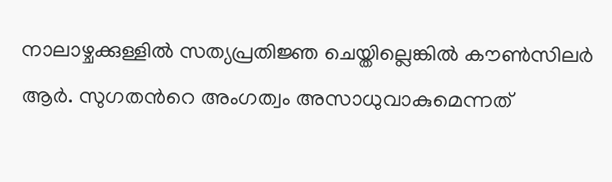നാലാഴ്ചക്കുള്ളിൽ സത്യപ്രതിജ്ഞ ചെയ്തില്ലെങ്കിൽ കൗൺസിലർ ആർ. സുഗതന്‍റെ അംഗത്വം അസാധുവാകുമെന്നത്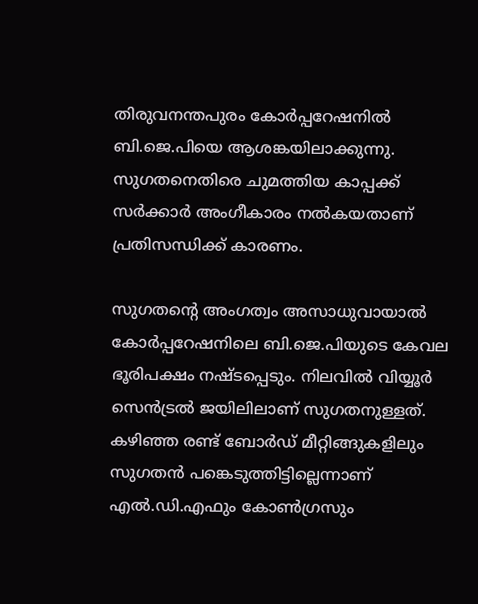തിരുവനന്തപുരം കോർപ്പറേഷനിൽ ബി.ജെ.പിയെ ആശങ്കയിലാക്കുന്നു. സുഗതനെതിരെ ചുമത്തിയ കാപ്പക്ക് സർക്കാർ അംഗീകാരം നൽകയതാണ് പ്രതിസന്ധിക്ക് കാരണം.

സുഗതന്‍റെ അംഗത്വം അസാധുവായാൽ കോർപ്പറേഷനിലെ ബി.ജെ.പിയുടെ കേവല ഭൂരിപക്ഷം നഷ്ടപ്പെടും. നിലവിൽ വിയ്യൂർ സെൻട്രൽ ജയിലിലാണ് സുഗതനുള്ളത്. കഴിഞ്ഞ രണ്ട് ബോർഡ് മീറ്റിങ്ങുകളിലും സുഗതൻ പങ്കെടുത്തിട്ടില്ലെന്നാണ് എൽ.ഡി.എഫും കോൺഗ്രസും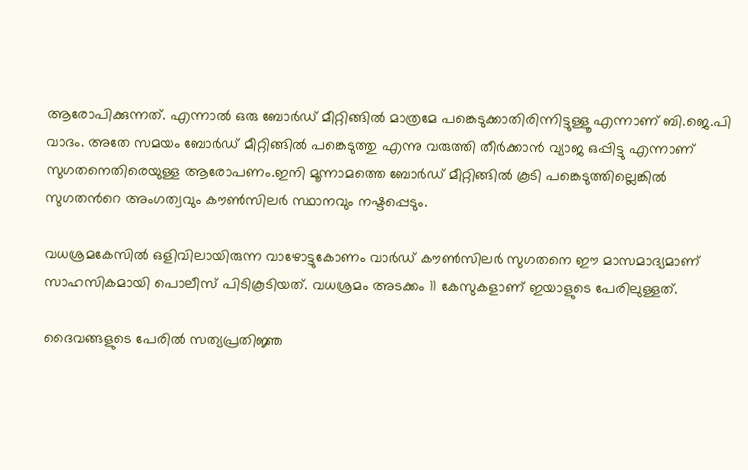ആരോപിക്കുന്നത്. എന്നാൽ ഒരു ബോർഡ് മീറ്റിങ്ങിൽ മാത്രമേ പങ്കെടുക്കാതിരിന്നിട്ടുള്ളൂ എന്നാണ് ബി.ജെ.പി വാദം. അതേ സമയം ബോർഡ് മീറ്റിങ്ങിൽ പങ്കെടുത്തു എന്നു വരുത്തി തീർക്കാൻ വ്യാജ ഒപ്പിട്ടു എന്നാണ് സുഗതനെതിരെയുള്ള ആരോപണം.ഇനി മൂന്നാമത്തെ ബോർഡ് മീറ്റിങ്ങിൽ കൂടി പങ്കെടുത്തില്ലെങ്കിൽ സുഗതന്‍റെ അംഗത്വവും കൗൺസിലർ സ്ഥാനവും നഷ്ടപ്പെടും.

വധശ്രമകേസിൽ ഒളിവിലായിരുന്ന വാഴോട്ടുകോണം വാർഡ് കൗൺസിലർ സുഗതനെ ഈ മാസമാദ്യമാണ് സാഹസികമായി പൊലീസ് പിടികൂടിയത്. വധശ്രമം അടക്കം 11 കേസുകളാണ് ഇയാളുടെ പേരിലുള്ളത്.

ദൈവങ്ങളുടെ പേരിൽ സത്യപ്രതിജ്ഞ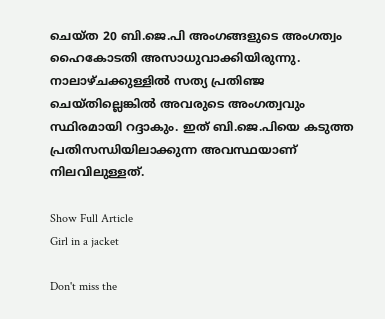ചെയ്ത 20 ബി.ജെ.പി അംഗങ്ങളുടെ അംഗത്വം ഹൈകോടതി അസാധുവാക്കിയിരുന്നു. നാലാഴ്ചക്കുള്ളിൽ സത്യ പ്രതിഞ്ജ ചെയ്തില്ലെങ്കിൽ അവരുടെ അംഗത്വവും സ്ഥിരമായി റദ്ദാകും. ഇത് ബി.ജെ.പിയെ കടുത്ത പ്രതിസന്ധിയിലാക്കുന്ന അവസ്ഥയാണ് നിലവിലുള്ളത്.

Show Full Article
Girl in a jacket

Don't miss the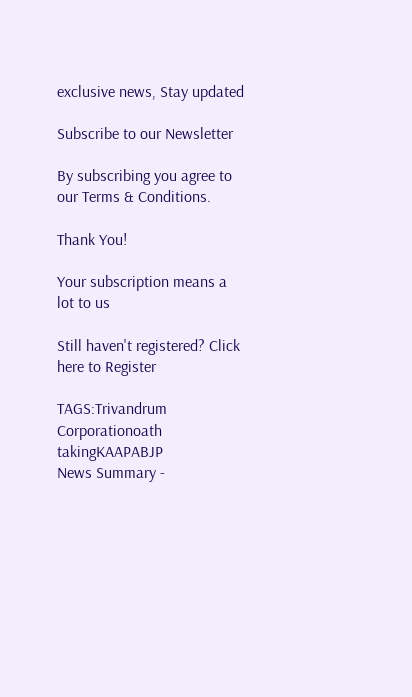exclusive news, Stay updated

Subscribe to our Newsletter

By subscribing you agree to our Terms & Conditions.

Thank You!

Your subscription means a lot to us

Still haven't registered? Click here to Register

TAGS:Trivandrum Corporationoath takingKAAPABJP
News Summary -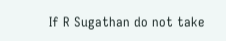If R Sugathan do not take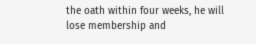the oath within four weeks, he will lose membership and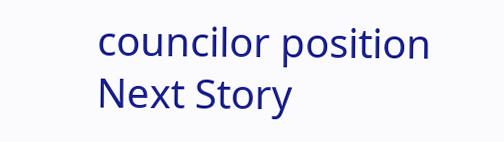councilor position
Next Story